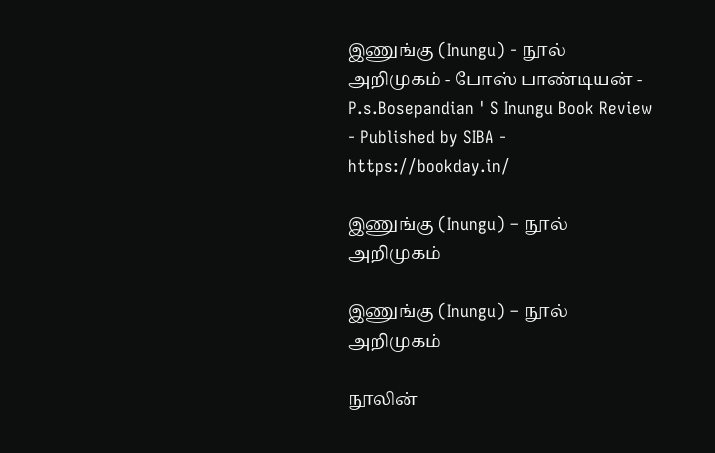இணுங்கு (Inungu) - நூல் அறிமுகம் - போஸ் பாண்டியன் - P.s.Bosepandian ' S Inungu Book Review - Published by SIBA - https://bookday.in/

இணுங்கு (Inungu) – நூல் அறிமுகம்

இணுங்கு (Inungu) – நூல் அறிமுகம்

நூலின்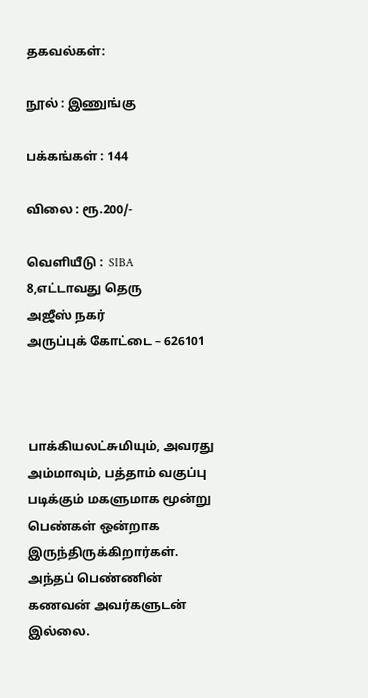தகவல்கள்:

நூல் : இணுங்கு

பக்கங்கள் : 144

விலை : ரூ.200/-

வெளியீடு :  SIBA
8,எட்டாவது தெரு
அஜீஸ் நகர்
அருப்புக் கோட்டை – 626101



பாக்கியலட்சுமியும், அவரது அம்மாவும், பத்தாம் வகுப்பு படிக்கும் மகளுமாக மூன்று பெண்கள் ஒன்றாக இருந்திருக்கிறார்கள். அந்தப் பெண்ணின் கணவன் அவர்களுடன் இல்லை.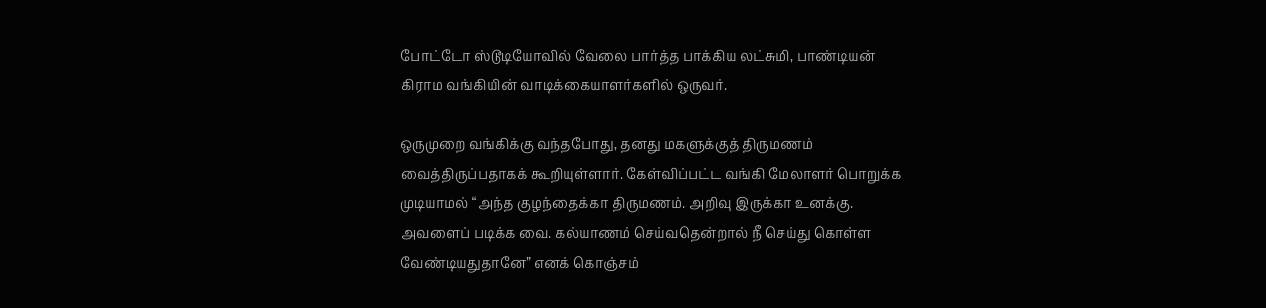போட்டோ ஸ்டூடியோவில் வேலை பார்த்த பாக்கிய லட்சுமி, பாண்டியன் கிராம வங்கியின் வாடிக்கையாளர்களில் ஒருவர்.

ஒருமுறை வங்கிக்கு வந்தபோது, தனது மகளுக்குத் திருமணம் வைத்திருப்பதாகக் கூறியுள்ளார். கேள்விப்பட்ட வங்கி மேலாளர் பொறுக்க முடியாமல் “அந்த குழந்தைக்கா திருமணம். அறிவு இருக்கா உனக்கு. அவளைப் படிக்க வை. கல்யாணம் செய்வதென்றால் நீ செய்து கொள்ள வேண்டியதுதானே” எனக் கொஞ்சம்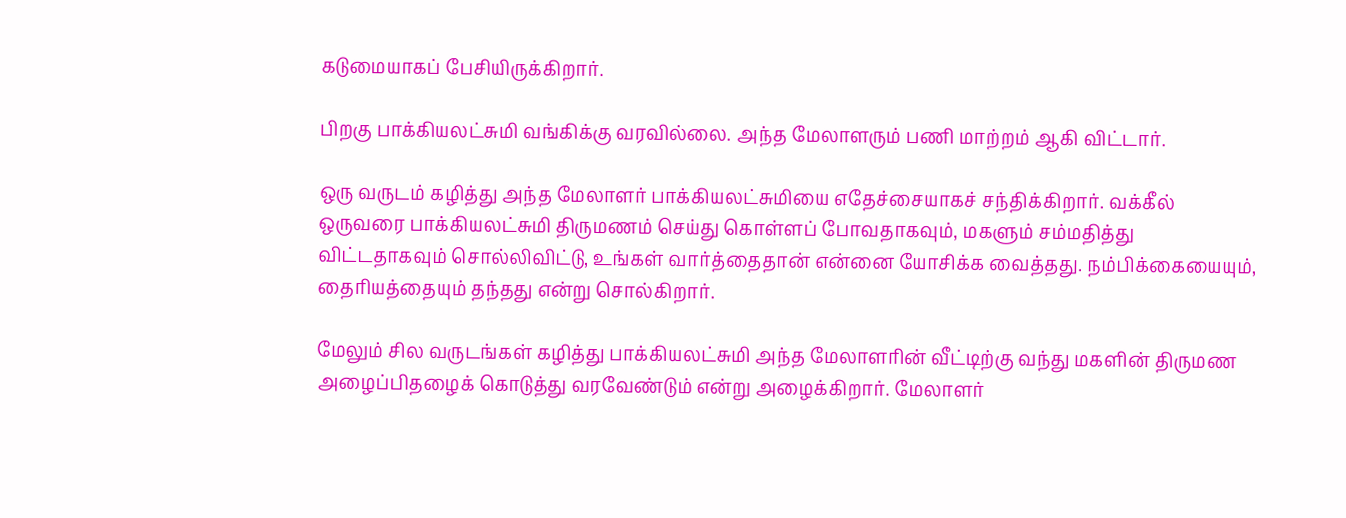கடுமையாகப் பேசியிருக்கிறார்.

பிறகு பாக்கியலட்சுமி வங்கிக்கு வரவில்லை. அந்த மேலாளரும் பணி மாற்றம் ஆகி விட்டார்.

ஒரு வருடம் கழித்து அந்த மேலாளர் பாக்கியலட்சுமியை எதேச்சையாகச் சந்திக்கிறார். வக்கீல் ஒருவரை பாக்கியலட்சுமி திருமணம் செய்து கொள்ளப் போவதாகவும், மகளும் சம்மதித்து விட்டதாகவும் சொல்லிவிட்டு, உங்கள் வார்த்தைதான் என்னை யோசிக்க வைத்தது. நம்பிக்கையையும், தைரியத்தையும் தந்தது என்று சொல்கிறார்.

மேலும் சில வருடங்கள் கழித்து பாக்கியலட்சுமி அந்த மேலாளரின் வீட்டிற்கு வந்து மகளின் திருமண அழைப்பிதழைக் கொடுத்து வரவேண்டும் என்று அழைக்கிறார். மேலாளர்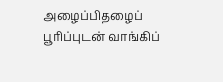அழைப்பிதழைப் பூரிப்புடன் வாங்கிப்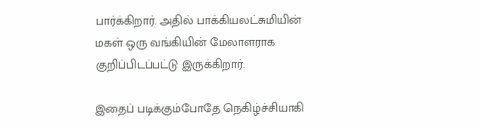பார்க்கிறார். அதில் பாக்கியலட்சுமியின் மகள் ஒரு வங்கியின் மேலாளராக குறிப்பிடப்பட்டு இருக்கிறார்.

இதைப் படிக்கும்போதே நெகிழ்ச்சியாகி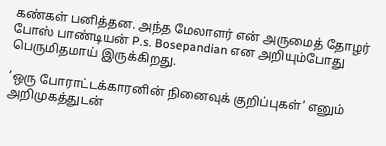கண்கள் பனித்தன. அந்த மேலாளர் என் அருமைத் தோழர் போஸ் பாண்டியன் P.s. Bosepandian என அறியும்போது பெருமிதமாய் இருக்கிறது.

’ஒரு போராட்டக்காரனின் நினைவுக் குறிப்புகள்’ எனும் அறிமுகத்துடன்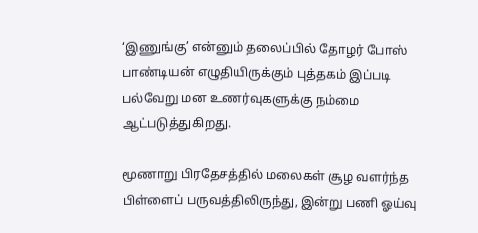‘இணுங்கு’ என்னும் தலைப்பில் தோழர் போஸ் பாண்டியன் எழுதியிருக்கும் புத்தகம் இப்படி பல்வேறு மன உணர்வுகளுக்கு நம்மை ஆட்படுத்துகிறது.

மூணாறு பிரதேசத்தில் மலைகள் சூழ வளர்ந்த பிள்ளைப் பருவத்திலிருந்து, இன்று பணி ஓய்வு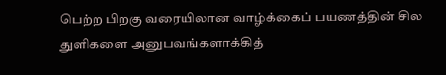பெற்ற பிறகு வரையிலான வாழ்க்கைப் பயணத்தின் சில துளிகளை அனுபவங்களாக்கித்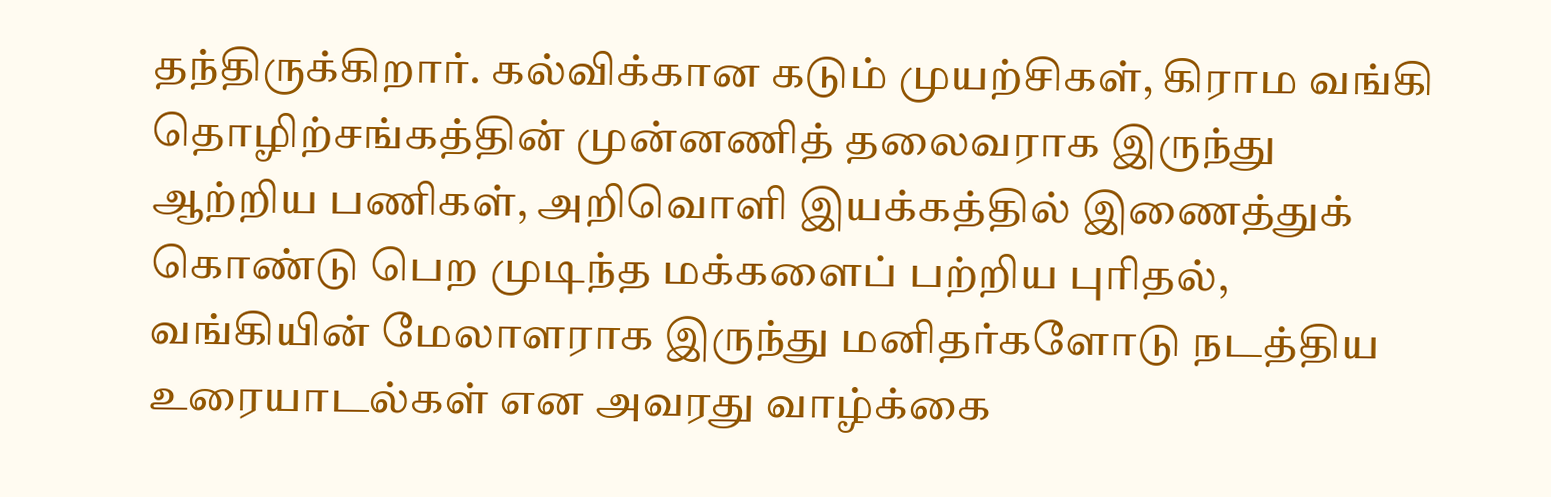தந்திருக்கிறார். கல்விக்கான கடும் முயற்சிகள், கிராம வங்கி தொழிற்சங்கத்தின் முன்னணித் தலைவராக இருந்து ஆற்றிய பணிகள், அறிவொளி இயக்கத்தில் இணைத்துக் கொண்டு பெற முடிந்த மக்களைப் பற்றிய புரிதல், வங்கியின் மேலாளராக இருந்து மனிதர்களோடு நடத்திய உரையாடல்கள் என அவரது வாழ்க்கை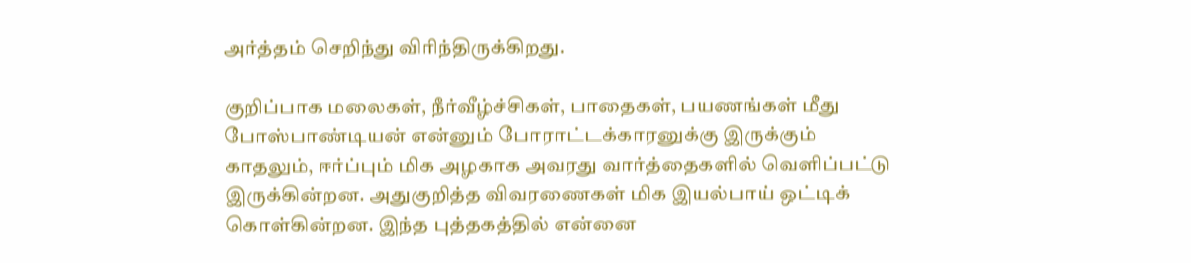அர்த்தம் செறிந்து விரிந்திருக்கிறது.

குறிப்பாக மலைகள், நீர்வீழ்ச்சிகள், பாதைகள், பயணங்கள் மீது போஸ்பாண்டியன் என்னும் போராட்டக்காரனுக்கு இருக்கும் காதலும், ஈர்ப்பும் மிக அழகாக அவரது வார்த்தைகளில் வெளிப்பட்டு இருக்கின்றன. அதுகுறித்த விவரணைகள் மிக இயல்பாய் ஒட்டிக் கொள்கின்றன. இந்த புத்தகத்தில் என்னை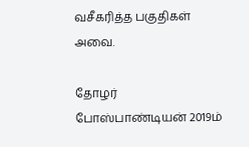வசீகரித்த பகுதிகள் அவை.

தோழர் போஸ்பாண்டியன் 2019ம்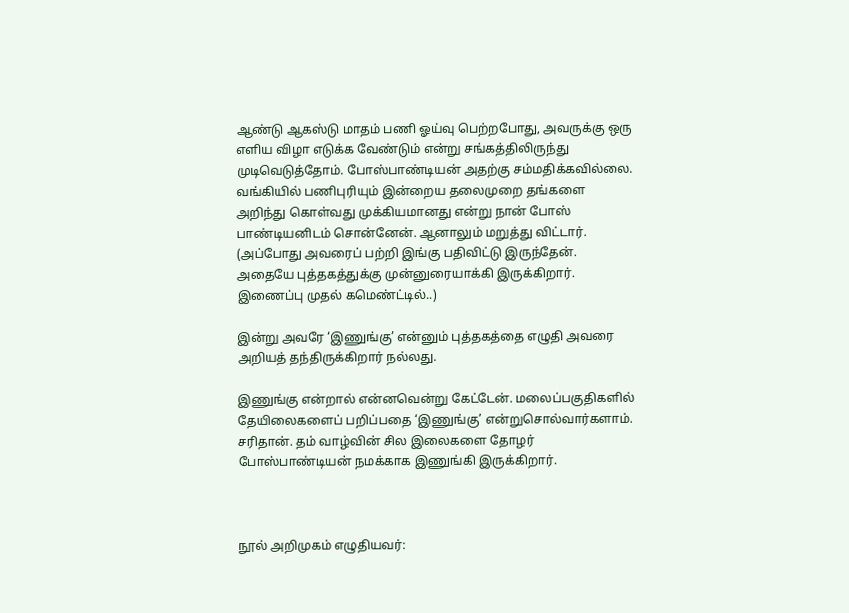ஆண்டு ஆகஸ்டு மாதம் பணி ஓய்வு பெற்றபோது, அவருக்கு ஒரு எளிய விழா எடுக்க வேண்டும் என்று சங்கத்திலிருந்து முடிவெடுத்தோம். போஸ்பாண்டியன் அதற்கு சம்மதிக்கவில்லை. வங்கியில் பணிபுரியும் இன்றைய தலைமுறை தங்களை அறிந்து கொள்வது முக்கியமானது என்று நான் போஸ் பாண்டியனிடம் சொன்னேன். ஆனாலும் மறுத்து விட்டார். (அப்போது அவரைப் பற்றி இங்கு பதிவிட்டு இருந்தேன். அதையே புத்தகத்துக்கு முன்னுரையாக்கி இருக்கிறார். இணைப்பு முதல் கமெண்ட்டில்..)

இன்று அவரே ‘இணுங்கு’ என்னும் புத்தகத்தை எழுதி அவரை அறியத் தந்திருக்கிறார் நல்லது.

இணுங்கு என்றால் என்னவென்று கேட்டேன். மலைப்பகுதிகளில் தேயிலைகளைப் பறிப்பதை ‘இணுங்கு’ என்றுசொல்வார்களாம். சரிதான். தம் வாழ்வின் சில இலைகளை தோழர் போஸ்பாண்டியன் நமக்காக இணுங்கி இருக்கிறார்.



நூல் அறிமுகம் எழுதியவர்: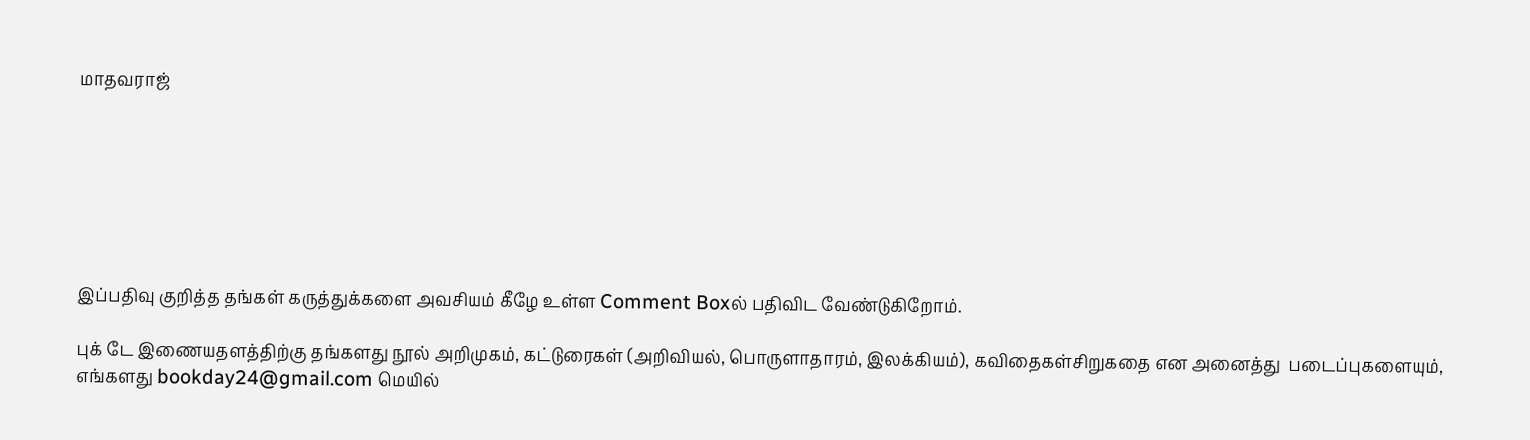மாதவராஜ்







இப்பதிவு குறித்த தங்கள் கருத்துக்களை அவசியம் கீழே உள்ள Comment Boxல் பதிவிட வேண்டுகிறோம்.

புக் டே இணையதளத்திற்கு தங்களது நூல் அறிமுகம், கட்டுரைகள் (அறிவியல், பொருளாதாரம், இலக்கியம்), கவிதைகள்சிறுகதை என அனைத்து  படைப்புகளையும், எங்களது bookday24@gmail.com மெயில்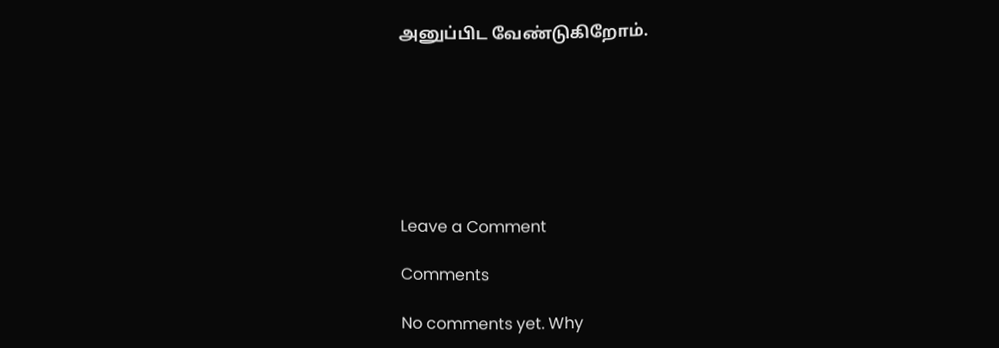அனுப்பிட வேண்டுகிறோம்.







Leave a Comment

Comments

No comments yet. Why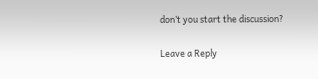don’t you start the discussion?

Leave a Reply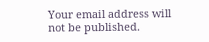Your email address will not be published.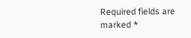Required fields are marked *